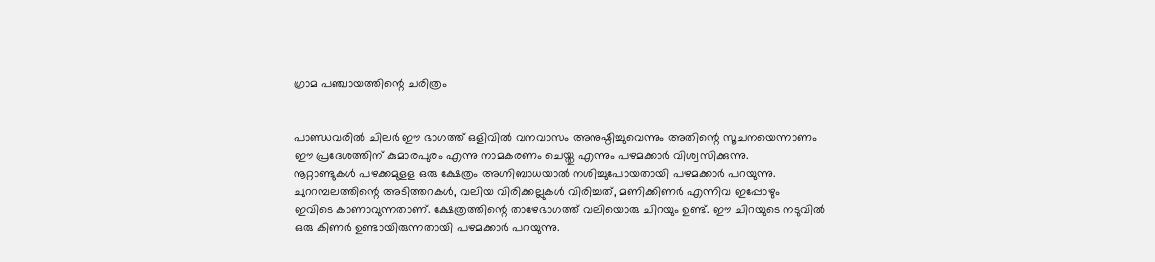ഗ്രാമ പഞ്ചായത്തിന്റെ ചരിത്രം


പാണ്ഡവരില്‍ ചിലര്‍ ഈ ഭാഗത്ത് ഒളിവില്‍ വനവാസം അനുഷ്ഠിച്ചുവെന്നും അതിന്റെ സൂചനയെന്നാണം
ഈ പ്രദേശത്തിന് കുമാരപുരം എന്നു നാമകരണം ചെയ്തു എന്നും പഴമക്കാര്‍ വിശ്വസിക്കുന്നു.
നൂറ്റാണ്ടുകള്‍ പഴക്കമുളള ഒരു ക്ഷേത്രം അഗ്നിബാധയാല്‍ നശിച്ചുപോയതായി പഴമക്കാര്‍ പറയുന്നു.
ചുററമ്പലത്തിന്റെ അടിത്തറകള്‍, വലിയ വിരിക്കല്ലുകള്‍ വിരിച്ചത്, മണിക്കിണര്‍ എന്നിവ ഇപ്പോഴും
ഇവിടെ കാണാവുന്നതാണ്. ക്ഷേത്രത്തിന്റെ താഴേഭാഗത്ത് വലിയൊരു ചിറയും ഉണ്ട്. ഈ ചിറയുടെ നടുവില്‍
ഒരു കിണര്‍ ഉണ്ടായിരുന്നതായി പഴമക്കാര്‍ പറയുന്നു.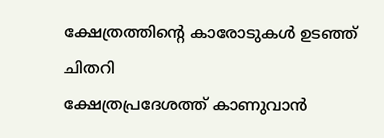ക്ഷേത്രത്തിന്റെ കാരോടുകള്‍ ഉടഞ്ഞ് ചിതറി
ക്ഷേത്രപ്രദേശത്ത് കാണുവാന്‍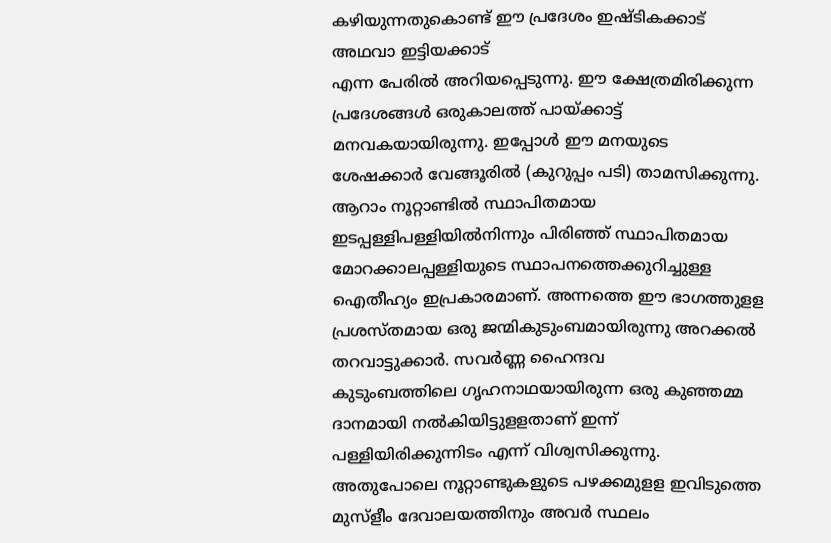കഴിയുന്നതുകൊണ്ട് ഈ പ്രദേശം ഇഷ്ടികക്കാട് അഥവാ ഇട്ടിയക്കാട്
എന്ന പേരില്‍ അറിയപ്പെടുന്നു. ഈ ക്ഷേത്രമിരിക്കുന്ന പ്രദേശങ്ങള്‍ ഒരുകാലത്ത് പായ്ക്കാട്ട്
മനവകയായിരുന്നു. ഇപ്പോള്‍ ഈ മനയുടെ ശേഷക്കാര്‍ വേങ്ങൂരില്‍ (കുറുപ്പം പടി) താമസിക്കുന്നു.
ആറാം നൂറ്റാണ്ടില്‍ സ്ഥാപിതമായ ഇടപ്പള്ളിപള്ളിയില്‍നിന്നും പിരിഞ്ഞ് സ്ഥാപിതമായ
മോറക്കാലപ്പള്ളിയുടെ സ്ഥാപനത്തെക്കുറിച്ചുള്ള ഐതീഹ്യം ഇപ്രകാരമാണ്. അന്നത്തെ ഈ ഭാഗത്തുളള
പ്രശസ്തമായ ഒരു ജന്മികുടുംബമായിരുന്നു അറക്കല്‍ തറവാട്ടുക്കാര്‍. സവര്‍ണ്ണ ഹൈന്ദവ
കുടുംബത്തിലെ ഗൃഹനാഥയായിരുന്ന ഒരു കുഞ്ഞമ്മ ദാനമായി നല്‍കിയിട്ടുളളതാണ് ഇന്ന്
പള്ളിയിരിക്കുന്നിടം എന്ന് വിശ്വസിക്കുന്നു. അതുപോലെ നൂറ്റാണ്ടുകളുടെ പഴക്കമുളള ഇവിടുത്തെ
മുസ്ളീം ദേവാലയത്തിനും അവര്‍ സ്ഥലം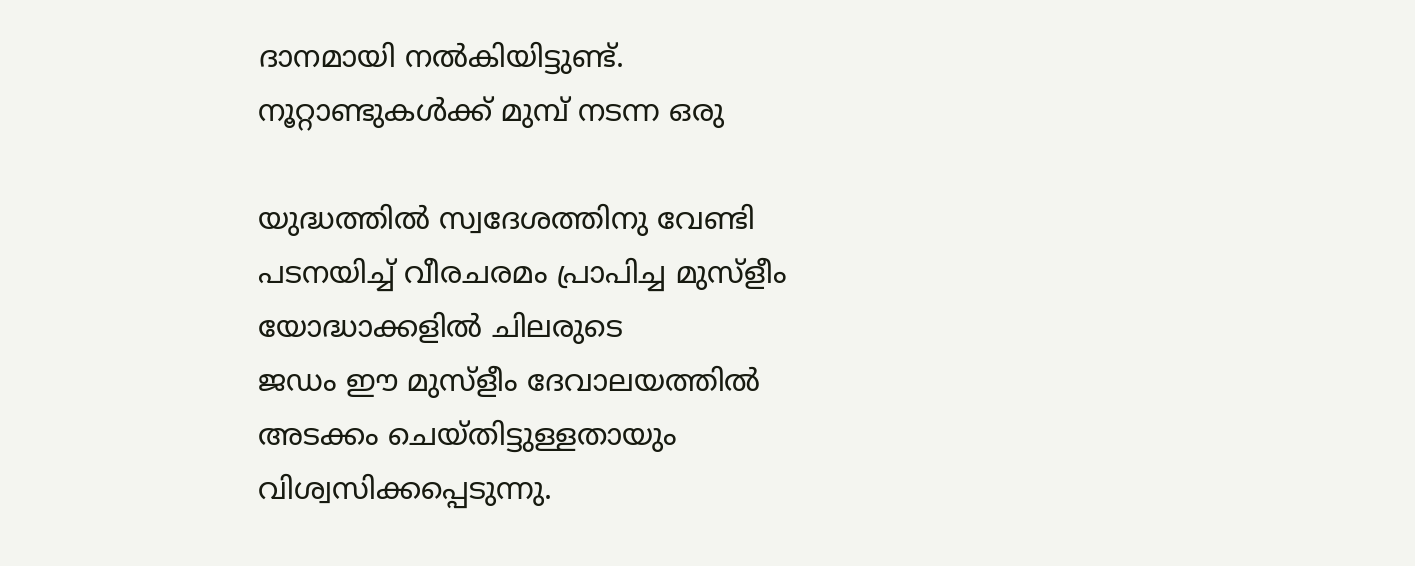ദാനമായി നല്‍കിയിട്ടുണ്ട്. നൂറ്റാണ്ടുകള്‍ക്ക് മുമ്പ് നടന്ന ഒരു

യുദ്ധത്തില്‍ സ്വദേശത്തിനു വേണ്ടി പടനയിച്ച് വീരചരമം പ്രാപിച്ച മുസ്ളീം യോദ്ധാക്കളില്‍ ചിലരുടെ
ജഡം ഈ മുസ്ളീം ദേവാലയത്തില്‍ അടക്കം ചെയ്തിട്ടുള്ളതായും വിശ്വസിക്കപ്പെടുന്നു.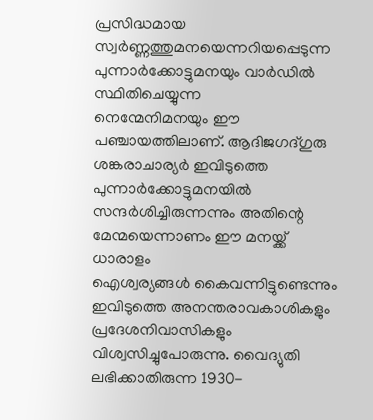പ്രസിദ്ധമായ
സ്വര്‍ണ്ണത്തുമനയെന്നറിയപ്പെടുന്ന പുന്നാര്‍ക്കോട്ടുമനയും വാര്‍ഡില്‍ സ്ഥിതിചെയ്യുന്ന
നെന്മേനിമനയും ഈ പഞ്ചായത്തിലാണ്. ആദിജഗദ്ഗുരു ശങ്കരാചാര്യര്‍ ഇവിടുത്തെ
പുന്നാര്‍ക്കോട്ടുമനയില്‍ സന്ദര്‍ശിച്ചിരുന്നന്നും അതിന്റെ മേന്മയെന്നാണം ഈ മനയ്ക്ക് ധാരാളം
ഐശ്വര്യങ്ങള്‍ കൈവന്നിട്ടുണ്ടെന്നും ഇവിടുത്തെ അനന്തരാവകാശികളും പ്രദേശനിവാസികളും
വിശ്വസിച്ചുപോരുന്നു. വൈദ്യുതി ലഭിക്കാതിരുന്ന 1930-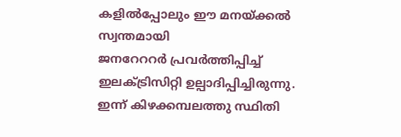കളില്‍പ്പോലും ഈ മനയ്ക്കല്‍ സ്വന്തമായി
ജനറേററര്‍ പ്രവര്‍ത്തിപ്പിച്ച് ഇലക്ട്രിസിറ്റി ഉല്പാദിപ്പിച്ചിരുന്നു. ഇന്ന് കിഴക്കമ്പലത്തു സ്ഥിതി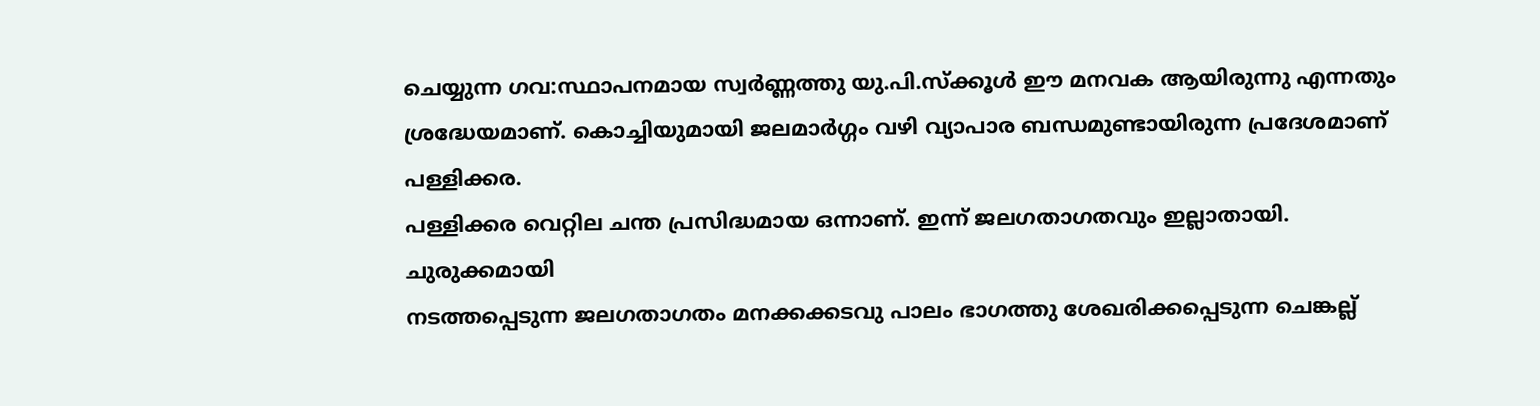ചെയ്യുന്ന ഗവ:സ്ഥാപനമായ സ്വര്‍ണ്ണത്തു യു.പി.സ്ക്കൂള്‍ ഈ മനവക ആയിരുന്നു എന്നതും
ശ്രദ്ധേയമാണ്. കൊച്ചിയുമായി ജലമാര്‍ഗ്ഗം വഴി വ്യാപാര ബന്ധമുണ്ടായിരുന്ന പ്രദേശമാണ് പള്ളിക്കര.
പള്ളിക്കര വെറ്റില ചന്ത പ്രസിദ്ധമായ ഒന്നാണ്. ഇന്ന് ജലഗതാഗതവും ഇല്ലാതായി. ചുരുക്കമായി
നടത്തപ്പെടുന്ന ജലഗതാഗതം മനക്കക്കടവു പാലം ഭാഗത്തു ശേഖരിക്കപ്പെടുന്ന ചെങ്കല്ല്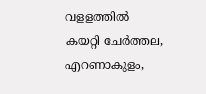വളളത്തില്‍
കയറ്റി ചേര്‍ത്തല, എറണാകുളം,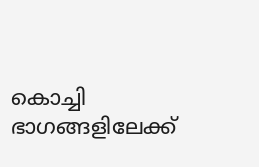കൊച്ചി ഭാഗങ്ങളിലേക്ക്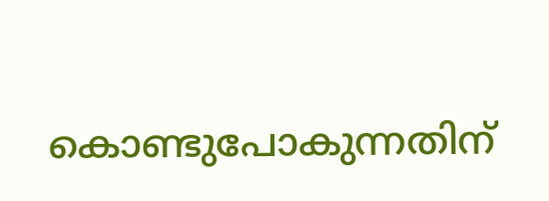കൊണ്ടുപോകുന്നതിന്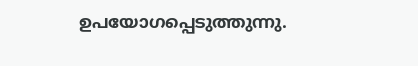ഉപയോഗപ്പെടുത്തുന്നു.